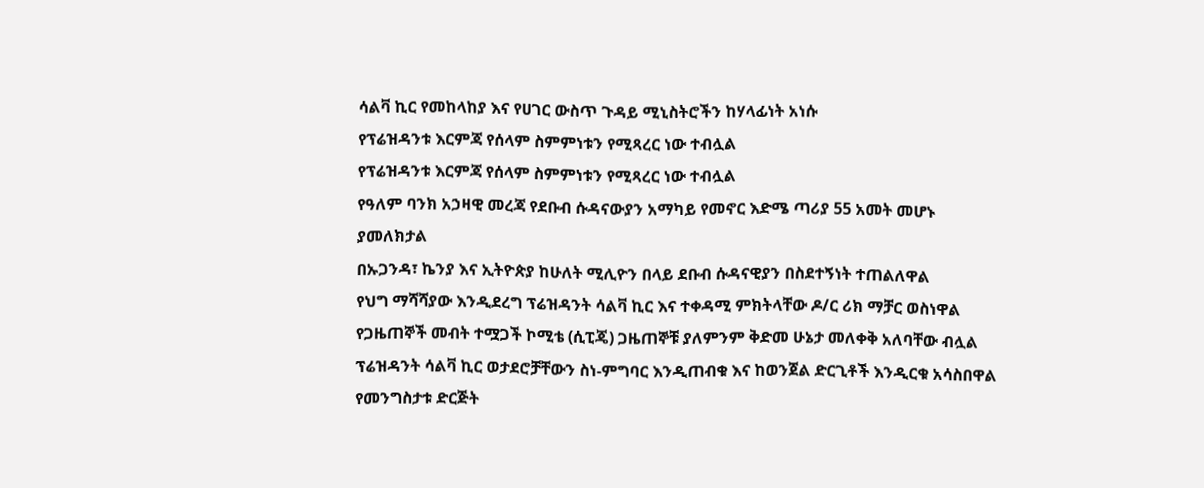ሳልቫ ኪር የመከላከያ እና የሀገር ውስጥ ጉዳይ ሚኒስትሮችን ከሃላፊነት አነሱ
የፕሬዝዳንቱ እርምጃ የሰላም ስምምነቱን የሚጻረር ነው ተብሏል
የፕሬዝዳንቱ እርምጃ የሰላም ስምምነቱን የሚጻረር ነው ተብሏል
የዓለም ባንክ አኃዛዊ መረጃ የደቡብ ሱዳናውያን አማካይ የመኖር እድሜ ጣሪያ 55 አመት መሆኑ ያመለክታል
በኡጋንዳ፣ ኬንያ እና ኢትዮጵያ ከሁለት ሚሊዮን በላይ ደቡብ ሱዳናዊያን በስደተኝነት ተጠልለዋል
የህግ ማሻሻያው እንዲደረግ ፕሬዝዳንት ሳልቫ ኪር እና ተቀዳሚ ምክትላቸው ዶ/ር ሪክ ማቻር ወስነዋል
የጋዜጠኞች መብት ተሟጋች ኮሚቴ (ሲፒጄ) ጋዜጠኞቹ ያለምንም ቅድመ ሁኔታ መለቀቅ አለባቸው ብሏል
ፕሬዝዳንት ሳልቫ ኪር ወታደሮቻቸውን ስነ-ምግባር እንዲጠብቁ እና ከወንጀል ድርጊቶች እንዲርቁ አሳስበዋል
የመንግስታቱ ድርጅት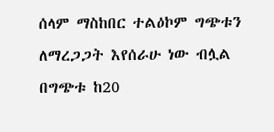ሰላም ማስከበር ተልዕኮም ግጭቱን ለማረጋጋት እየሰራሁ ነው ብሏል
በግጭቱ ከ20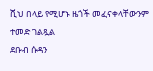ሺህ በላይ የሚሆኑ ዜጎች መፈናቀላቸውንም ተመድ ገልጿል
ደቡብ ሱዳን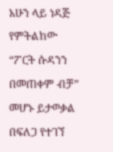አሁን ላይ ነዳጅ የምትልከው “ፖርት ሱዳንን በመጠቀም ብቻ” መሆኑ ይታወቃል
በፍለጋ የተገኘ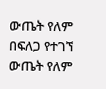ውጤት የለም
በፍለጋ የተገኘ ውጤት የለም